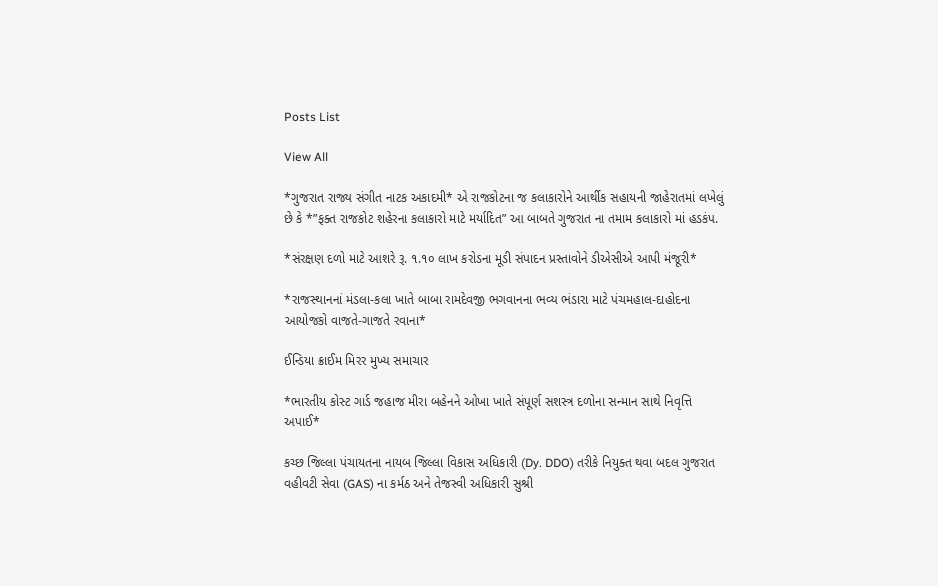Posts List

View All

*ગુજરાત રાજ્ય સંગીત નાટક અકાદમી* એ રાજકોટના જ કલાકારોને આર્થીક સહાયની જાહેરાતમાં લખેલું છે કે *”ફક્ત રાજકોટ શહેરના કલાકારો માટે મર્યાદિત” આ બાબતે ગુજરાત ના તમામ કલાકારો માં હડકંપ.

*સંરક્ષણ દળો માટે આશરે રૂ. ૧.૧૦ લાખ કરોડના મૂડી સંપાદન પ્રસ્તાવોને ડીએસીએ આપી મંજૂરી*

*રાજસ્થાનનાં મંડલા-કલા ખાતે બાબા રામદેવજી ભગવાનના ભવ્ય ભંડારા માટે પંચમહાલ-દાહોદના આયોજકો વાજતે-ગાજતે રવાના*

ઈન્ડિયા ક્રાઈમ મિરર મુખ્ય સમાચાર

*ભારતીય કોસ્ટ ગાર્ડ જહાજ મીરા બહેનને ઓખા ખાતે સંપૂર્ણ સશસ્ત્ર દળોના સન્માન સાથે નિવૃત્તિ અપાઈ*

કચ્છ જિલ્લા પંચાયતના નાયબ જિલ્લા વિકાસ અધિકારી (Dy. DDO) તરીકે નિયુક્ત થવા બદલ ગુજરાત વહીવટી સેવા (GAS) ના કર્મઠ અને તેજસ્વી અધિકારી સુશ્રી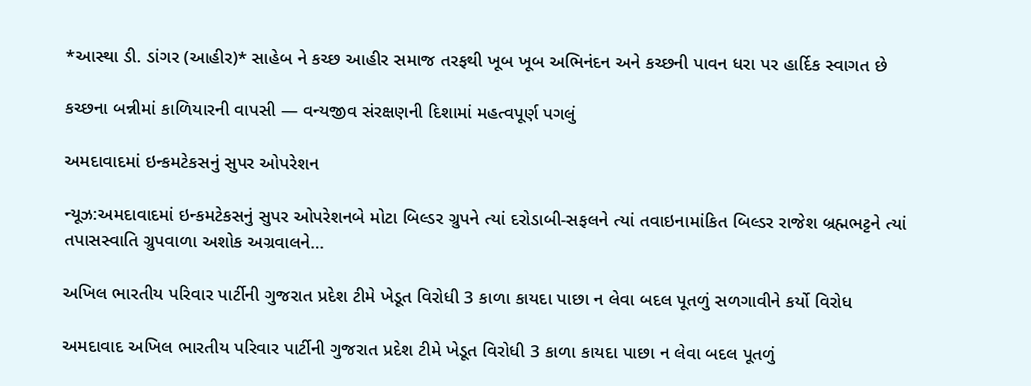*આસ્થા ડી. ડાંગર (આહીર)* સાહેબ ને કચ્છ આહીર સમાજ તરફથી ખૂબ ખૂબ અભિનંદન અને કચ્છની પાવન ધરા પર હાર્દિક સ્વાગત છે

કચ્છના બન્નીમાં કાળિયારની વાપસી — વન્યજીવ સંરક્ષણની દિશામાં મહત્વપૂર્ણ પગલું

અમદાવાદમાં ઇન્કમટેકસનું સુપર ઓપરેશન

ન્યૂઝ:અમદાવાદમાં ઇન્કમટેકસનું સુપર ઓપરેશનબે મોટા બિલ્ડર ગ્રુપને ત્યાં દરોડાબી-સફલને ત્યાં તવાઇનામાંકિત બિલ્ડર રાજેશ બ્રહ્મભટ્ટને ત્યાં તપાસસ્વાતિ ગ્રુપવાળા અશોક અગ્રવાલને…

અખિલ ભારતીય પરિવાર પાર્ટીની ગુજરાત પ્રદેશ ટીમે ખેડૂત વિરોધી 3 કાળા કાયદા પાછા ન લેવા બદલ પૂતળું સળગાવીને કર્યો વિરોધ

અમદાવાદ અખિલ ભારતીય પરિવાર પાર્ટીની ગુજરાત પ્રદેશ ટીમે ખેડૂત વિરોધી 3 કાળા કાયદા પાછા ન લેવા બદલ પૂતળું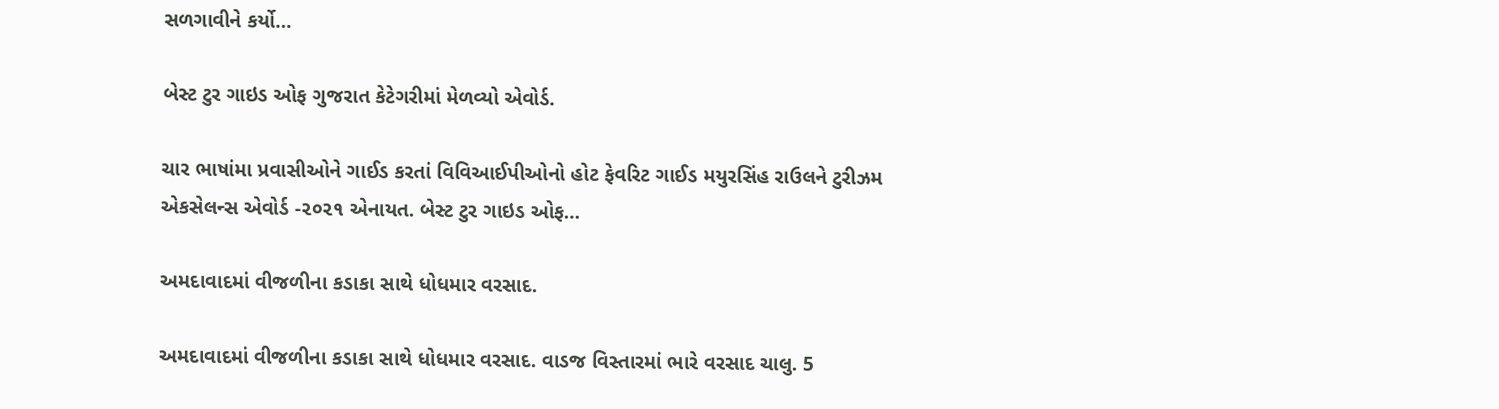સળગાવીને કર્યો…

બેસ્ટ ટુર ગાઇડ ઓફ ગુજરાત કેટેગરીમાં મેળવ્યો એવોર્ડ.

ચાર ભાષાંમા પ્રવાસીઓને ગાઈડ કરતાં વિવિઆઈપીઓનો હોટ ફેવરિટ ગાઈડ મયુરસિંહ રાઉલને ટુરીઝમ એકસેલન્સ એવોર્ડ -૨૦૨૧ એનાયત. બેસ્ટ ટુર ગાઇડ ઓફ…

અમદાવાદમાં વીજળીના કડાકા સાથે ધોધમાર વરસાદ.

અમદાવાદમાં વીજળીના કડાકા સાથે ધોધમાર વરસાદ. વાડજ વિસ્તારમાં ભારે વરસાદ ચાલુ. 5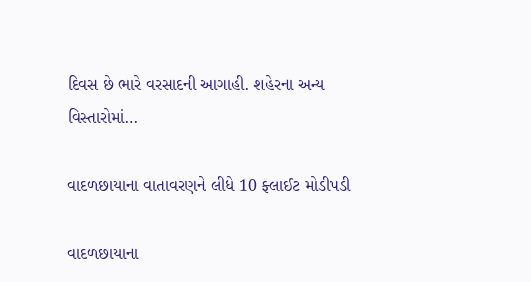દિવસ છે ભારે વરસાદની આગાહી. શહેરના અન્ય વિસ્તારોમાં…

વાદળછાયાના વાતાવરણને લીધે 10 ફ્લાઈટ મોડીપડી

વાદળછાયાના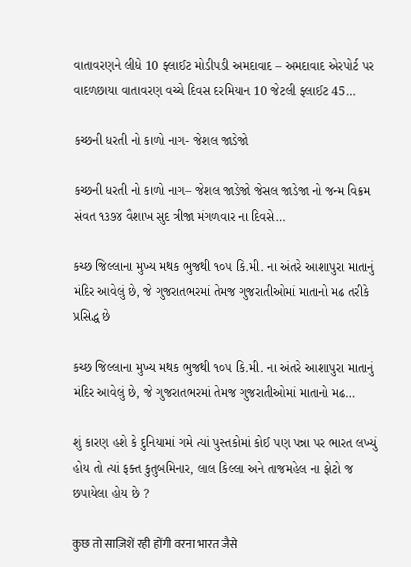વાતાવરણને લીધે 10 ફ્લાઈટ મોડીપડી અમદાવાદ – અમદાવાદ એરપોર્ટ પર વાદળછાયા વાતાવરણ વચ્ચે દિવસ દરમિયાન 10 જેટલી ફ્લાઈટ 45…

કચ્છની ધરતી નો કાળો નાગ- જેશલ જાડેજો

કચ્છની ધરતી નો કાળો નાગ– જેશલ જાડેજો જેસલ જાડેજા નો જન્મ વિક્રમ સંવત ૧૩૭૪ વૈશાખ સુદ ત્રીજા મંગળવાર ના દિવસે…

કચ્છ જિલ્લાના મુખ્ય મથક ભુજથી ૧૦૫ કિ.મી. ના અંતરે આશાપુરા માતાનું મંદિર આવેલું છે, જે ગુજરાતભરમાં તેમજ ગુજરાતીઓમાં માતાનો મઢ તરીકે પ્રસિદ્ધ છે

કચ્છ જિલ્લાના મુખ્ય મથક ભુજથી ૧૦૫ કિ.મી. ના અંતરે આશાપુરા માતાનું મંદિર આવેલું છે, જે ગુજરાતભરમાં તેમજ ગુજરાતીઓમાં માતાનો મઢ…

શું કારણ હશે કે દુનિયામાં ગમે ત્યાં પુસ્તકોમાં કોઈ પણ પન્ના પર ભારત લખ્યું હોય તો ત્યાં ફક્ત કુતુબમિનાર, લાલ કિલ્લા અને તાજમહેલ ના ફોટો જ છપાયેલા હોય છે ?

कुछ तो साज़िशें रही होंगी वरना भारत जैसे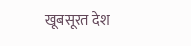खूबसूरत देश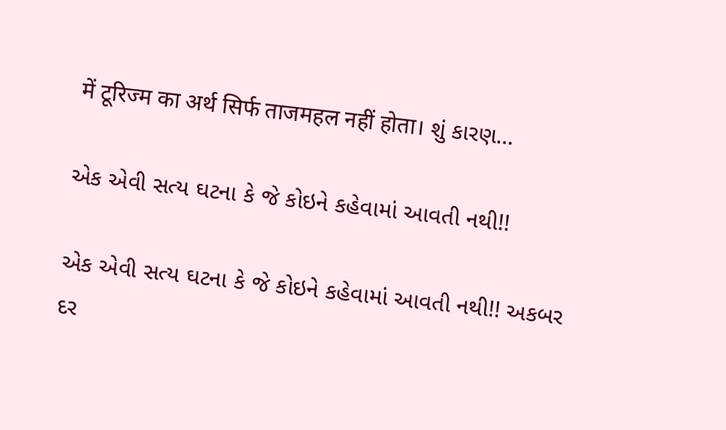में टूरिज्म का अर्थ सिर्फ ताजमहल नहीं होता। શું કારણ…

એક એવી સત્ય ઘટના કે જે કોઇને કહેવામાં આવતી નથી!!

એક એવી સત્ય ઘટના કે જે કોઇને કહેવામાં આવતી નથી!! અકબર દર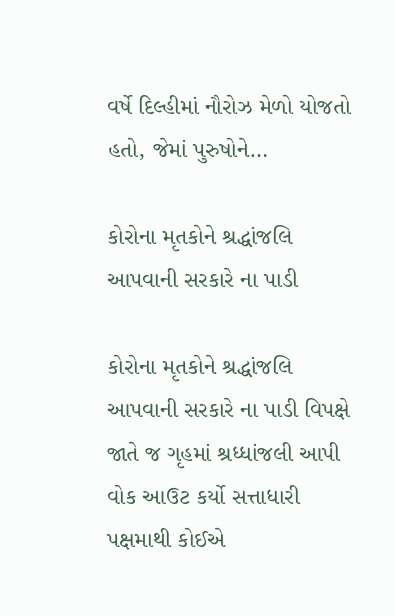વર્ષે દિલ્હીમાં નૌરોઝ મેળો યોજતો હતો, જેમાં પુરુષોને…

કોરોના મૃતકોને શ્રદ્ધાંજલિ આપવાની સરકારે ના પાડી

કોરોના મૃતકોને શ્રદ્ધાંજલિ આપવાની સરકારે ના પાડી વિપક્ષે જાતે જ ગૃહમાં શ્રધ્ધાંજલી આપી વોક આઉટ કર્યો સત્તાધારી પક્ષમાથી કોઈએ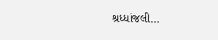શ્રધ્ધાંજલી…